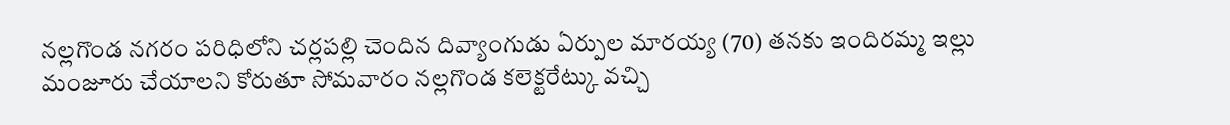నల్లగొండ నగరం పరిధిలోని చర్లపల్లి చెందిన దివ్యాంగుడు ఏర్పుల మారయ్య (70) తనకు ఇందిరమ్మ ఇల్లు మంజూరు చేయాలని కోరుతూ సోమవారం నల్లగొండ కలెక్టరేట్కు వచ్చి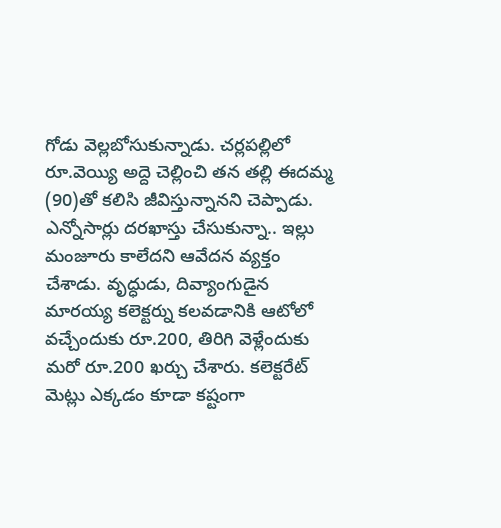గోడు వెల్లబోసుకున్నాడు. చర్లపల్లిలో రూ.వెయ్యి అద్దె చెల్లించి తన తల్లి ఈదమ్మ (90)తో కలిసి జీవిస్తున్నానని చెప్పాడు. ఎన్నోసార్లు దరఖాస్తు చేసుకున్నా.. ఇల్లు మంజూరు కాలేదని ఆవేదన వ్యక్తం చేశాడు. వృద్ధుడు, దివ్యాంగుడైన మారయ్య కలెక్టర్ను కలవడానికి ఆటోలో వచ్చేందుకు రూ.200, తిరిగి వెళ్లేందుకు మరో రూ.200 ఖర్చు చేశారు. కలెక్టరేట్ మెట్లు ఎక్కడం కూడా కష్టంగా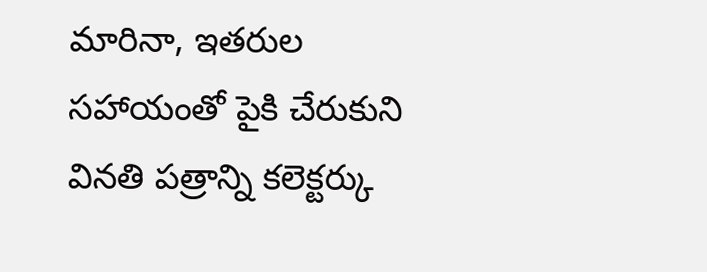మారినా, ఇతరుల సహాయంతో పైకి చేరుకుని వినతి పత్రాన్ని కలెక్టర్కు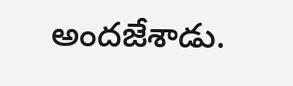అందజేశాడు.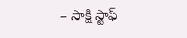– సాక్షి స్టాఫ్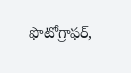ఫొటోగ్రాఫర్,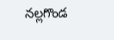నల్లగొండ